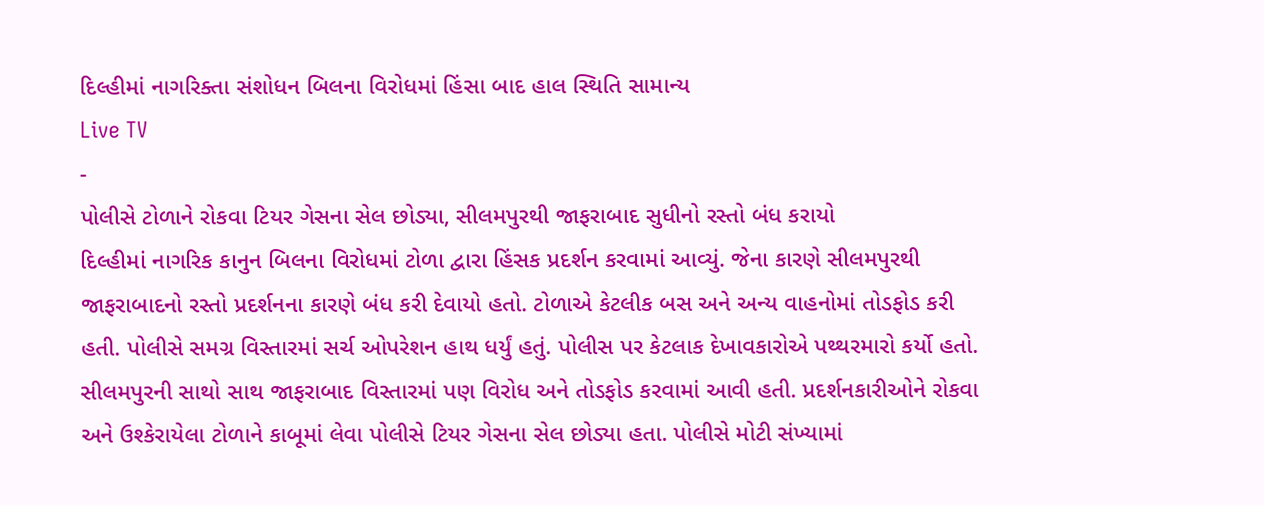દિલ્હીમાં નાગરિક્તા સંશોધન બિલના વિરોધમાં હિંસા બાદ હાલ સ્થિતિ સામાન્ય
Live TV
-
પોલીસે ટોળાને રોકવા ટિયર ગેસના સેલ છોડ્યા, સીલમપુરથી જાફરાબાદ સુધીનો રસ્તો બંધ કરાયો
દિલ્હીમાં નાગરિક કાનુન બિલના વિરોધમાં ટોળા દ્વારા હિંસક પ્રદર્શન કરવામાં આવ્યું. જેના કારણે સીલમપુરથી જાફરાબાદનો રસ્તો પ્રદર્શનના કારણે બંધ કરી દેવાયો હતો. ટોળાએ કેટલીક બસ અને અન્ય વાહનોમાં તોડફોડ કરી હતી. પોલીસે સમગ્ર વિસ્તારમાં સર્ચ ઓપરેશન હાથ ધર્યું હતું. પોલીસ પર કેટલાક દેખાવકારોએ પથ્થરમારો કર્યો હતો. સીલમપુરની સાથો સાથ જાફરાબાદ વિસ્તારમાં પણ વિરોધ અને તોડફોડ કરવામાં આવી હતી. પ્રદર્શનકારીઓને રોકવા અને ઉશ્કેરાયેલા ટોળાને કાબૂમાં લેવા પોલીસે ટિયર ગેસના સેલ છોડ્યા હતા. પોલીસે મોટી સંખ્યામાં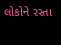લોકોને રસ્તા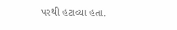પરથી હટાવ્યા હતા.